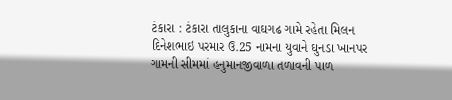ટંકારા : ટંકારા તાલુકાના વાઘગઢ ગામે રહેતા મિલન દિનેશભાઇ પરમાર ઉ.25 નામના યુવાને ઘુનડા ખાનપર ગામની સીમમાં હનુમાનજીવાળા તળાવની પાળ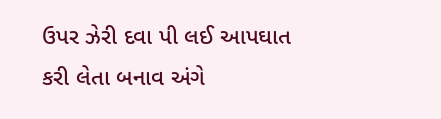ઉપર ઝેરી દવા પી લઈ આપઘાત કરી લેતા બનાવ અંગે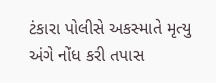ટંકારા પોલીસે અકસ્માતે મૃત્યુ અંગે નોંધ કરી તપાસ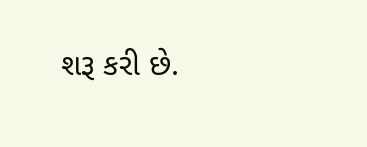શરૂ કરી છે.